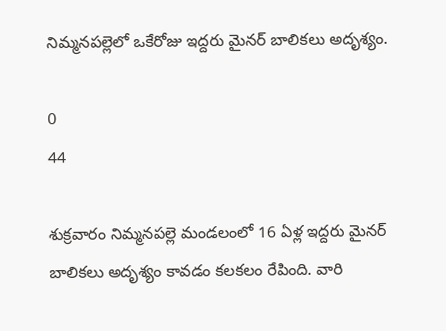నిమ్మనపల్లెలో ఒకేరోజు ఇద్దరు మైనర్ బాలికలు అదృశ్యం.

0
44

శుక్రవారం నిమ్మనపల్లె మండలంలో 16 ఏళ్ల ఇద్దరు మైనర్ బాలికలు అదృశ్యం కావడం కలకలం రేపింది. వారి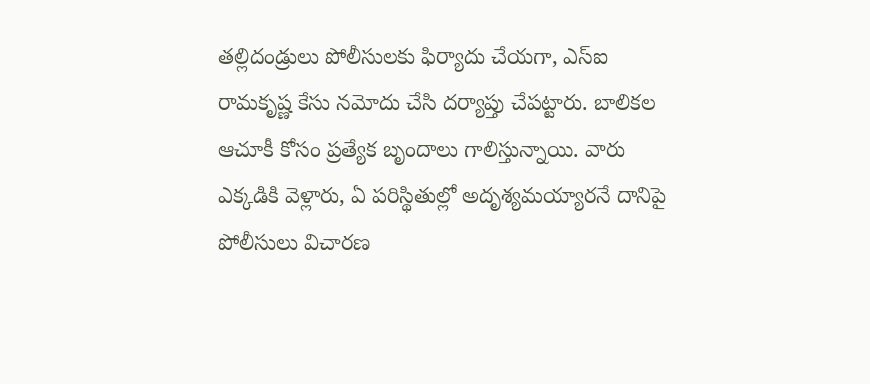తల్లిదండ్రులు పోలీసులకు ఫిర్యాదు చేయగా, ఎస్ఐ రామకృష్ణ కేసు నమోదు చేసి దర్యాప్తు చేపట్టారు. బాలికల ఆచూకీ కోసం ప్రత్యేక బృందాలు గాలిస్తున్నాయి. వారు ఎక్కడికి వెళ్లారు, ఏ పరిస్థితుల్లో అదృశ్యమయ్యారనే దానిపై పోలీసులు విచారణ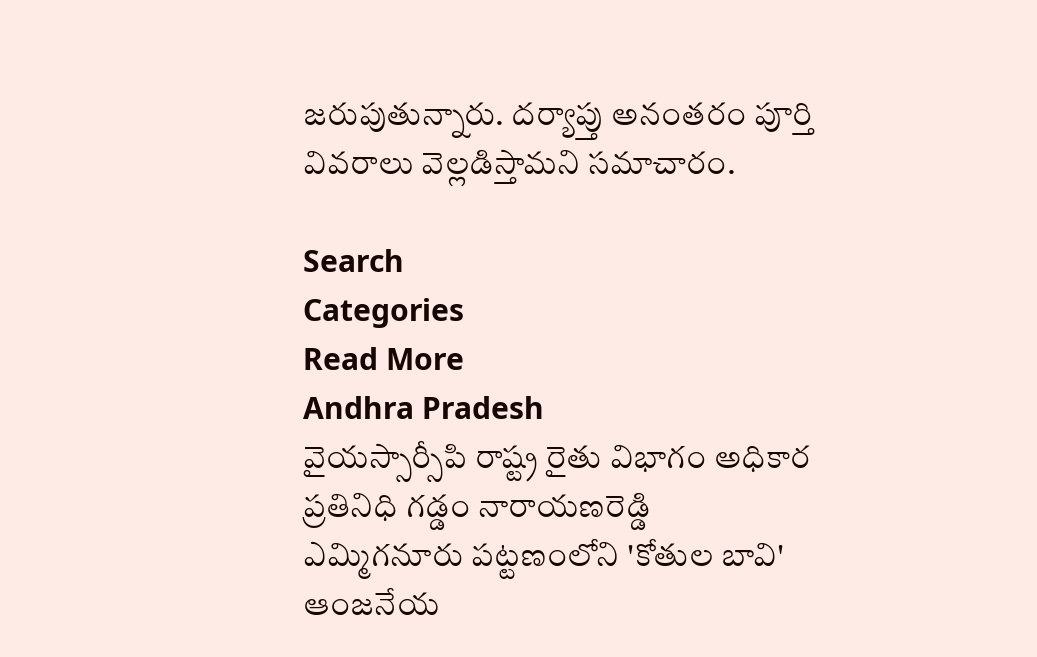జరుపుతున్నారు. దర్యాప్తు అనంతరం పూర్తి వివరాలు వెల్లడిస్తామని సమాచారం.

Search
Categories
Read More
Andhra Pradesh
వైయస్సార్సీపి రాష్ట్ర రైతు విభాగం అధికార ప్రతినిధి గడ్డం నారాయణరెడ్డి
ఎమ్మిగనూరు పట్టణంలోని 'కోతుల బావి' ఆంజనేయ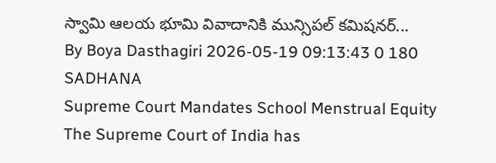స్వామి ఆలయ భూమి వివాదానికి మున్సిపల్ కమిషనర్...
By Boya Dasthagiri 2026-05-19 09:13:43 0 180
SADHANA
Supreme Court Mandates School Menstrual Equity
The Supreme Court of India has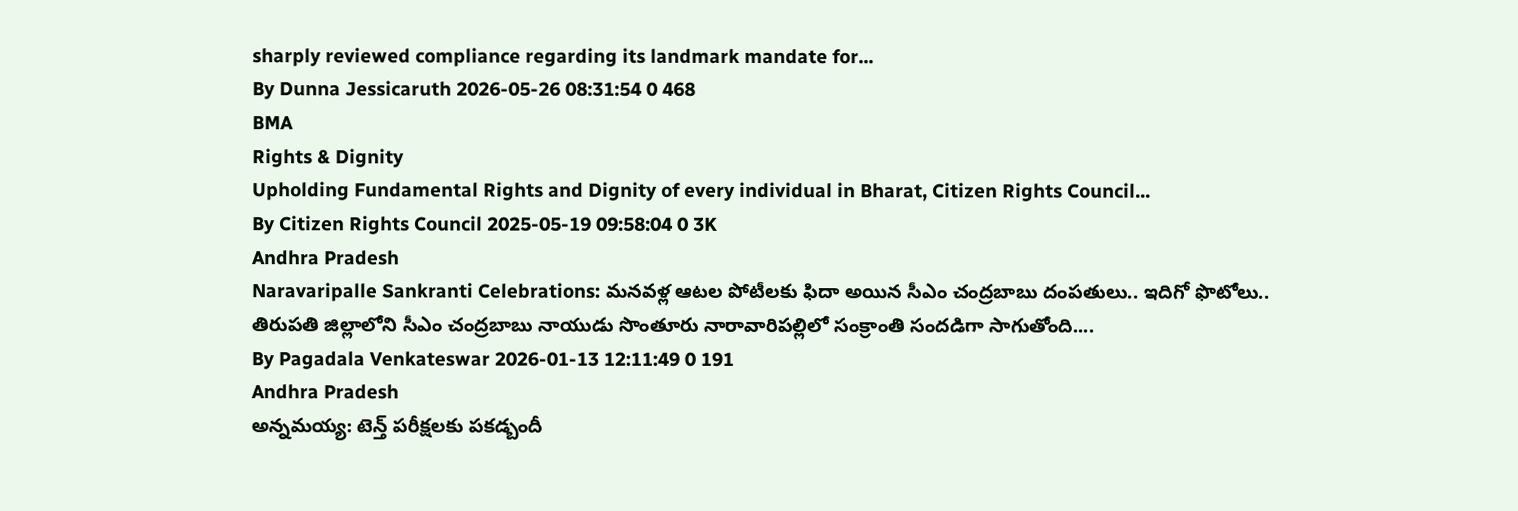sharply reviewed compliance regarding its landmark mandate for...
By Dunna Jessicaruth 2026-05-26 08:31:54 0 468
BMA
Rights & Dignity
Upholding Fundamental Rights and Dignity of every individual in Bharat, Citizen Rights Council...
By Citizen Rights Council 2025-05-19 09:58:04 0 3K
Andhra Pradesh
Naravaripalle Sankranti Celebrations: మనవళ్ల ఆటల పోటీలకు ఫిదా అయిన సీఎం చంద్రబాబు దంపతులు.. ఇదిగో ఫొటోలు..
తిరుపతి జిల్లాలోని సీఎం చంద్రబాబు నాయుడు సొంతూరు నారావారిపల్లిలో సంక్రాంతి సందడిగా సాగుతోంది....
By Pagadala Venkateswar 2026-01-13 12:11:49 0 191
Andhra Pradesh
అన్నమయ్య: టెన్త్ పరీక్షలకు పకడ్బందీ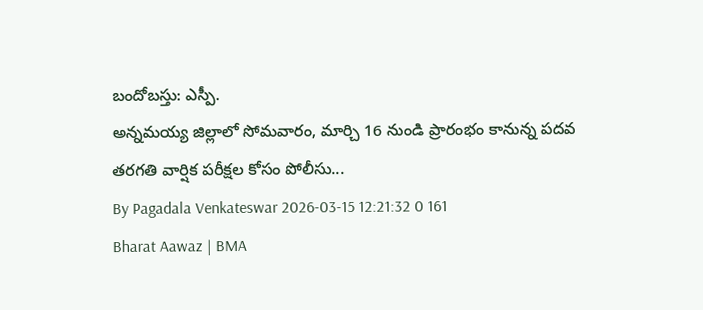బందోబస్తు: ఎస్పీ.
అన్నమయ్య జిల్లాలో సోమవారం, మార్చి 16 నుండి ప్రారంభం కానున్న పదవ తరగతి వార్షిక పరీక్షల కోసం పోలీసు...
By Pagadala Venkateswar 2026-03-15 12:21:32 0 161
Bharat Aawaz | BMA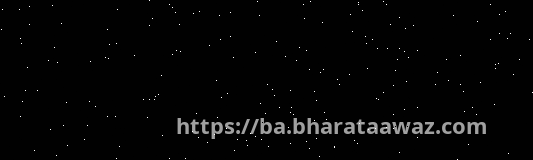https://ba.bharataawaz.com